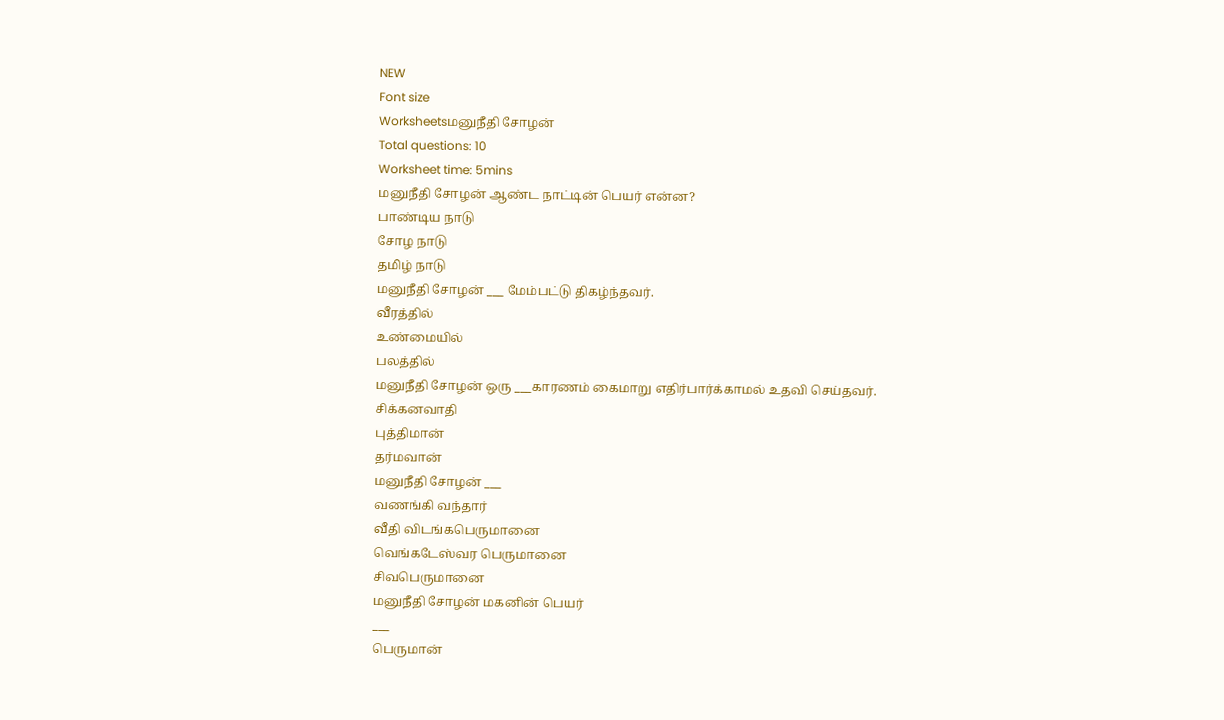NEW
Font size
Worksheetsமனுநீதி சோழன்
Total questions: 10
Worksheet time: 5mins
மனுநீதி சோழன் ஆண்ட நாட்டின் பெயர் என்ன?
பாண்டிய நாடு
சோழ நாடு
தமிழ் நாடு
மனுநீதி சோழன் ___ மேம்பட்டு திகழ்ந்தவர்.
வீரத்தில்
உண்மையில்
பலத்தில்
மனுநீதி சோழன் ஒரு ___காரணம் கைமாறு எதிர்பார்க்காமல் உதவி செய்தவர்.
சிக்கனவாதி
புத்திமான்
தர்மவான்
மனுநீதி சோழன் ___
வணங்கி வந்தார்
வீதி விடங்கபெருமானை
வெங்கடேஸ்வர பெருமானை
சிவபெருமானை
மனுநீதி சோழன் மகனின் பெயர்
___
பெருமான்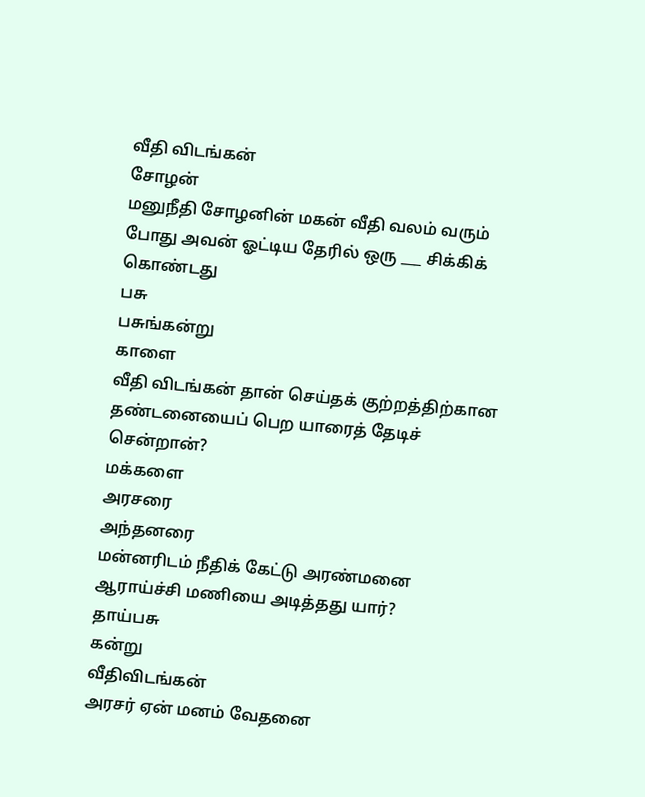வீதி விடங்கன்
சோழன்
மனுநீதி சோழனின் மகன் வீதி வலம் வரும் போது அவன் ஓட்டிய தேரில் ஒரு ___ சிக்கிக் கொண்டது
பசு
பசுங்கன்று
காளை
வீதி விடங்கன் தான் செய்தக் குற்றத்திற்கான தண்டனையைப் பெற யாரைத் தேடிச் சென்றான்?
மக்களை
அரசரை
அந்தனரை
மன்னரிடம் நீதிக் கேட்டு அரண்மனை ஆராய்ச்சி மணியை அடித்தது யார்?
தாய்பசு
கன்று
வீதிவிடங்கன்
அரசர் ஏன் மனம் வேதனை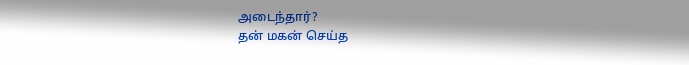அடைந்தார்?
தன் மகன் செய்த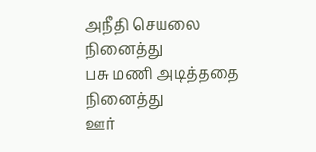அநீதி செயலை நினைத்து
பசு மணி அடித்ததை நினைத்து
ஊர்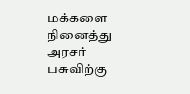மக்களை நினைத்து
அரசர் பசுவிற்கு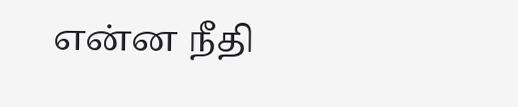என்ன நீதி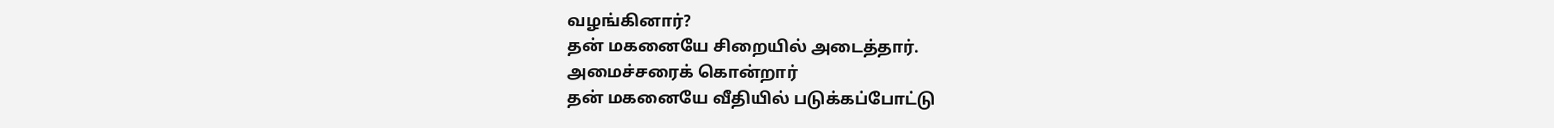வழங்கினார்?
தன் மகனையே சிறையில் அடைத்தார்.
அமைச்சரைக் கொன்றார்
தன் மகனையே வீதியில் படுக்கப்போட்டு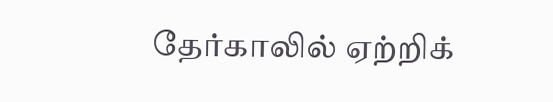தேர்காலில் ஏற்றிக்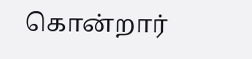கொன்றார்